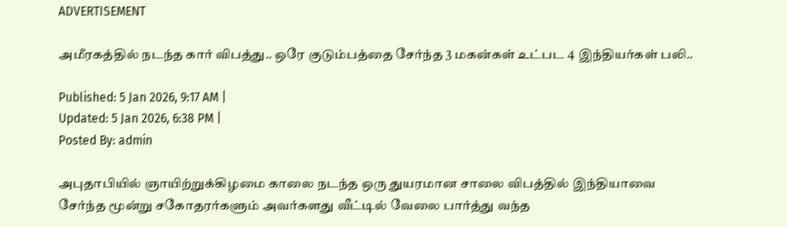ADVERTISEMENT

அமீரகத்தில் நடந்த கார் விபத்து.. ஒரே குடும்பத்தை சேர்ந்த 3 மகன்கள் உட்பட 4 இந்தியர்கள் பலி..

Published: 5 Jan 2026, 9:17 AM |
Updated: 5 Jan 2026, 6:38 PM |
Posted By: admin

அபுதாபியில் ஞாயிற்றுக்கிழமை காலை நடந்த ஒரு துயரமான சாலை விபத்தில் இந்தியாவை சேர்ந்த மூன்று சகோதரர்களும் அவர்களது வீட்டில் வேலை பார்த்து வந்த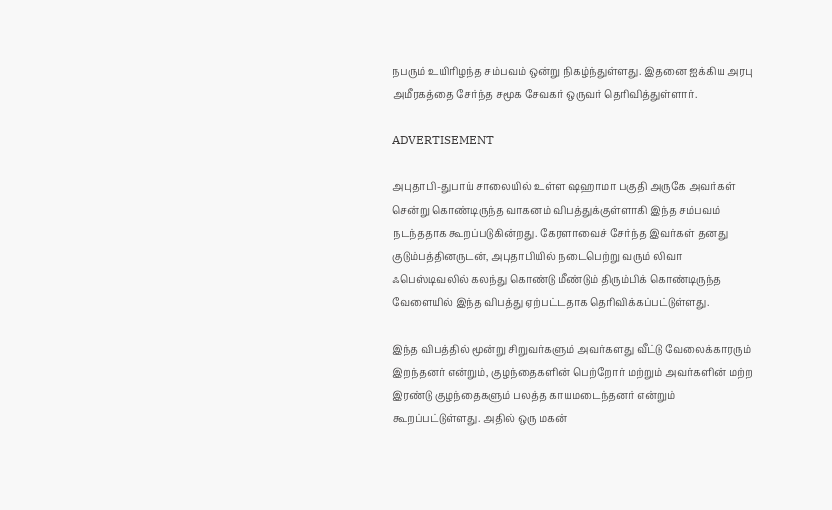நபரும் உயிரிழந்த சம்பவம் ஒன்று நிகழ்ந்துள்ளது. இதனை ஐக்கிய அரபு அமீரகத்தை சேர்ந்த சமூக சேவகர் ஒருவர் தெரிவித்துள்ளார்.

ADVERTISEMENT

அபுதாபி-துபாய் சாலையில் உள்ள ஷஹாமா பகுதி அருகே அவர்கள் சென்று கொண்டிருந்த வாகனம் விபத்துக்குள்ளாகி இந்த சம்பவம் நடந்ததாக கூறப்படுகின்றது. கேரளாவைச் சேர்ந்த இவர்கள் தனது குடும்பத்தினருடன், அபுதாபியில் நடைபெற்று வரும் லிவா ஃபெஸ்டிவலில் கலந்து கொண்டு மீண்டும் திரும்பிக் கொண்டிருந்த வேளையில் இந்த விபத்து ஏற்பட்டதாக தெரிவிக்கப்பட்டுள்ளது.

இந்த விபத்தில் மூன்று சிறுவர்களும் அவர்களது வீட்டு வேலைக்காரரும் இறந்தனர் என்றும், குழந்தைகளின் பெற்றோர் மற்றும் அவர்களின் மற்ற இரண்டு குழந்தைகளும் பலத்த காயமடைந்தனர் என்றும் கூறப்பட்டுள்ளது. அதில் ஒரு மகன்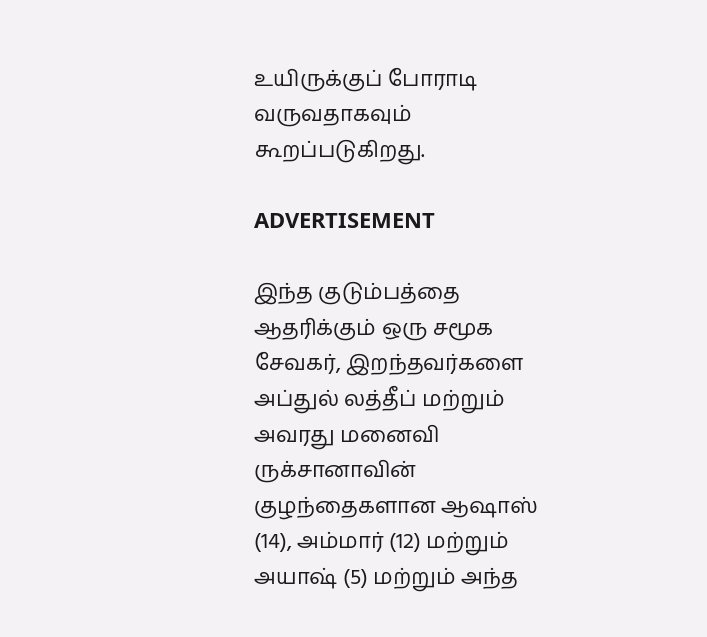உயிருக்குப் போராடி வருவதாகவும் கூறப்படுகிறது.

ADVERTISEMENT

இந்த குடும்பத்தை ஆதரிக்கும் ஒரு சமூக சேவகர், இறந்தவர்களை அப்துல் லத்தீப் மற்றும் அவரது மனைவி ருக்சானாவின் குழந்தைகளான ஆஷாஸ் (14), அம்மார் (12) மற்றும் அயாஷ் (5) மற்றும் அந்த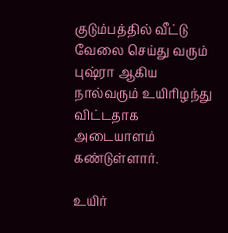குடும்பத்தில் வீட்டு வேலை செய்து வரும் புஷ்ரா ஆகிய நால்வரும் உயிரிழந்து விட்டதாக அடையாளம் கண்டுள்ளார்.

உயிர்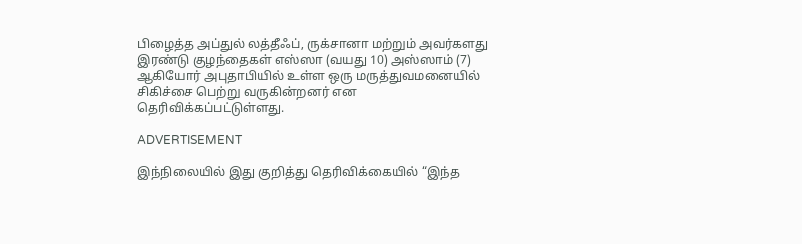பிழைத்த அப்துல் லத்தீஃப், ருக்சானா மற்றும் அவர்களது இரண்டு குழந்தைகள் எஸ்ஸா (வயது 10) அஸ்ஸாம் (7) ஆகியோர் அபுதாபியில் உள்ள ஒரு மருத்துவமனையில் சிகிச்சை பெற்று வருகின்றனர் என தெரிவிக்கப்பட்டுள்ளது.

ADVERTISEMENT

இந்நிலையில் இது குறித்து தெரிவிக்கையில் “இந்த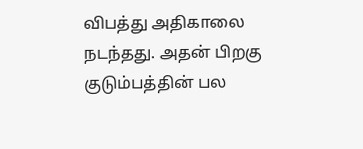விபத்து அதிகாலை நடந்தது. அதன் பிறகு குடும்பத்தின் பல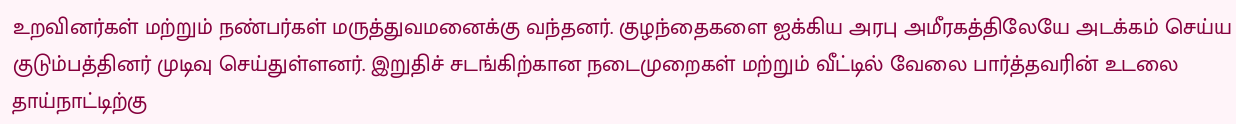உறவினர்கள் மற்றும் நண்பர்கள் மருத்துவமனைக்கு வந்தனர். குழந்தைகளை ஐக்கிய அரபு அமீரகத்திலேயே அடக்கம் செய்ய குடும்பத்தினர் முடிவு செய்துள்ளனர். இறுதிச் சடங்கிற்கான நடைமுறைகள் மற்றும் வீட்டில் வேலை பார்த்தவரின் உடலை தாய்நாட்டிற்கு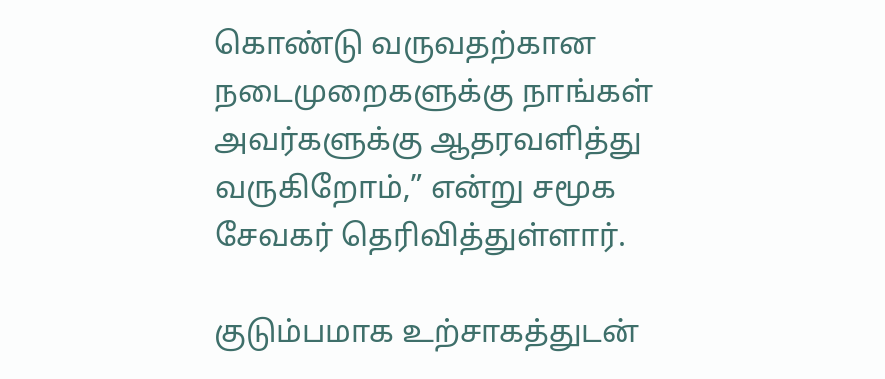கொண்டு வருவதற்கான நடைமுறைகளுக்கு நாங்கள் அவர்களுக்கு ஆதரவளித்து வருகிறோம்,” என்று சமூக சேவகர் தெரிவித்துள்ளார்.

குடும்பமாக உற்சாகத்துடன்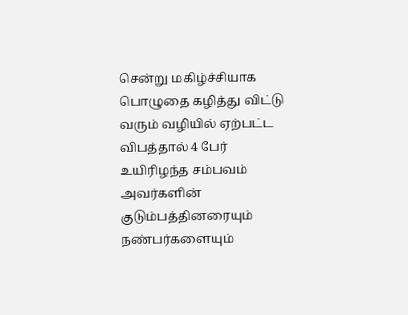சென்று மகிழ்ச்சியாக பொழுதை கழித்து விட்டு வரும் வழியில் ஏற்பட்ட விபத்தால் 4 பேர் உயிரிழந்த சம்பவம் அவர்களின் குடும்பத்தினரையும் நண்பர்களையும்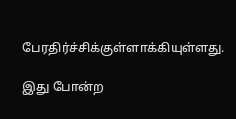பேரதிர்ச்சிக்குள்ளாக்கியுள்ளது.

இது போன்ற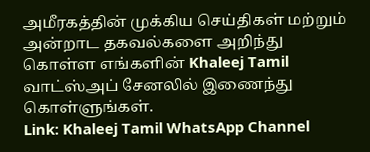அமீரகத்தின் முக்கிய செய்திகள் மற்றும் அன்றாட தகவல்களை அறிந்து கொள்ள எங்களின் Khaleej Tamil வாட்ஸ்அப் சேனலில் இணைந்து கொள்ளுங்கள்.
Link: Khaleej Tamil WhatsApp Channel